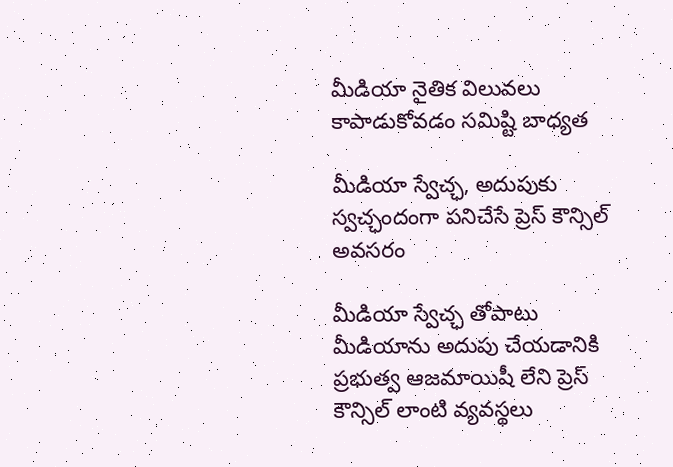మీడియా నైతిక విలువలు కాపాడుకోవడం సమిష్టి బాధ్యత

మీడియా స్వేచ్ఛ, అదుపుకు స్వచ్ఛందంగా పనిచేసే ప్రెస్ కౌన్సిల్ అవసరం

మీడియా స్వేచ్ఛ తోపాటు మీడియాను అదుపు చేయడానికి ప్రభుత్వ ఆజమాయిషీ లేని ప్రెస్ కౌన్సిల్ లాంటి వ్యవస్థలు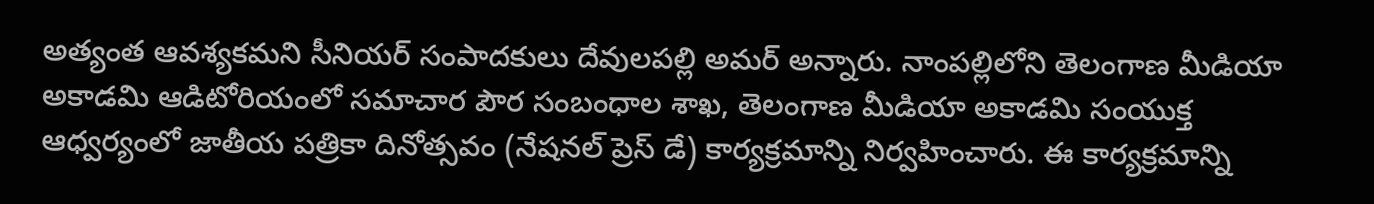అత్యంత ఆవశ్యకమని సీనియర్ సంపాదకులు దేవులపల్లి అమర్ అన్నారు. నాంపల్లిలోని తెలంగాణ మీడియా అకాడమి ఆడిటోరియంలో సమాచార పౌర సంబంధాల శాఖ, తెలంగాణ మీడియా అకాడమి సంయుక్త ఆధ్వర్యంలో జాతీయ పత్రికా దినోత్సవం (నేషనల్ ప్రెస్ డే) కార్యక్రమాన్ని నిర్వహించారు. ఈ కార్యక్రమాన్ని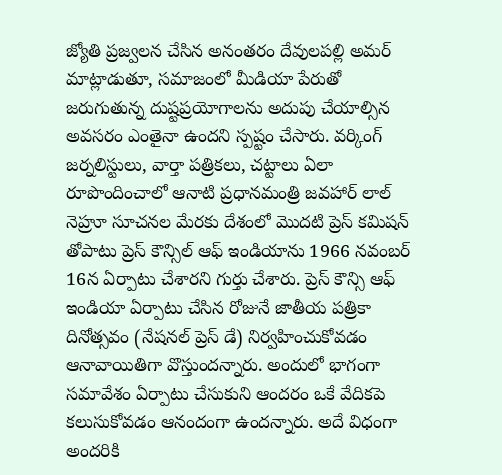జ్యోతి ప్రజ్వలన చేసిన అనంతరం దేవులపల్లి అమర్ మాట్లాడుతూ, సమాజంలో మీడియా పేరుతో జరుగుతున్న దుష్టప్రయోగాలను అదుపు చేయాల్సిన  అవసరం ఎంతైనా ఉందని స్పష్టం చేసారు. వర్కింగ్ జర్నలిస్టులు, వార్తా పత్రికలు, చట్టాలు ఏలా రూపొందించాలో ఆనాటి ప్రధానమంత్రి జవహార్ లాల్ నెహ్రూ సూచనల మేరకు దేశంలో మొదటి ప్రెస్ కమిషన్ తోపాటు ప్రెస్ కౌన్సిల్ ఆఫ్ ఇండియాను 1966 నవంబర్ 16న ఏర్పాటు చేశారని గుర్తు చేశారు. ప్రెస్ కౌన్సి ఆఫ్ ఇండియా ఏర్పాటు చేసిన రోజునే జాతీయ పత్రికా దినోత్సవం (నేషనల్ ప్రెస్ డే) నిర్వహించుకోవడం ఆనావాయితిగా వొస్తుందన్నారు. అందులో భాగంగా  సమావేశం ఏర్పాటు చేసుకుని ఆందరం ఒకే వేదికపె కలుసుకోవడం ఆనందంగా ఉందన్నారు. అదే విధంగా అందరికి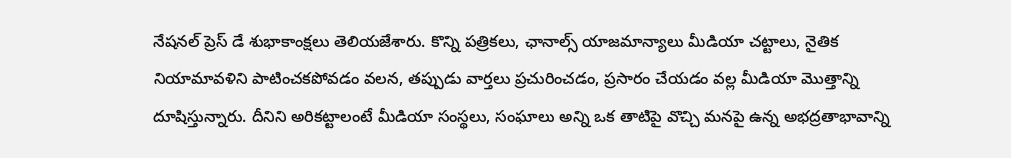నేషనల్ ప్రెస్ డే శుభాకాంక్షలు తెలియజేశారు. కొన్ని పత్రికలు, ఛానాల్స్ యాజమాన్యాలు మీడియా చట్టాలు, నైతిక నియామావళిని పాటించకపోవడం వలన, తప్పుడు వార్తలు ప్రచురించడం, ప్రసారం చేయడం వల్ల మీడియా మొత్తాన్ని దూషిస్తున్నారు. దీనిని అరికట్టాలంటే మీడియా సంస్థలు, సంఘాలు అన్ని ఒక తాటిపై వొచ్చి మనపై ఉన్న అభద్రతాభావాన్ని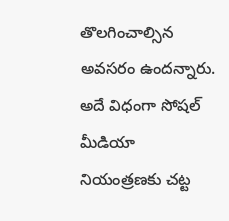తొలగించాల్సిన అవసరం ఉందన్నారు. అదే విధంగా సోషల్ మీడియా నియంత్రణకు చట్ట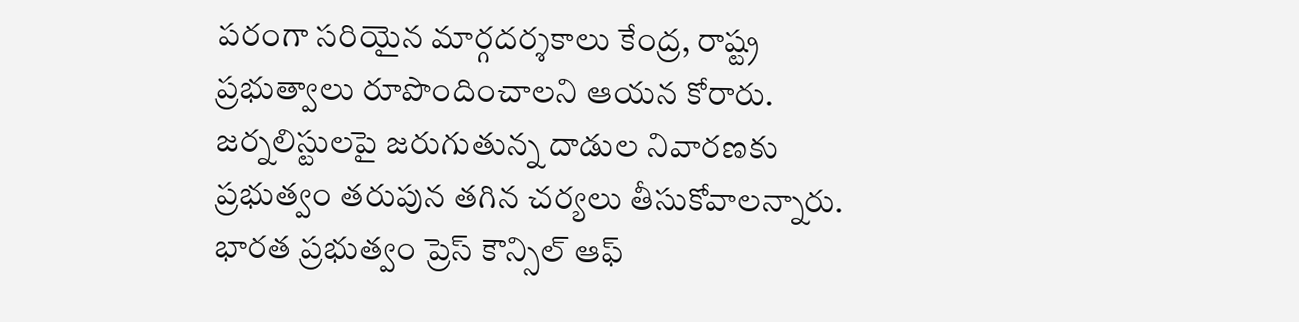పరంగా సరియైన మార్గదర్శకాలు కేంద్ర, రాష్ట్ర ప్రభుత్వాలు రూపొందించాలని ఆయన కోరారు. జర్నలిస్టులపై జరుగుతున్న దాడుల నివారణకు ప్రభుత్వం తరుపున తగిన చర్యలు తీసుకోవాలన్నారు. భారత ప్రభుత్వం ప్రెస్ కౌన్సిల్ ఆఫ్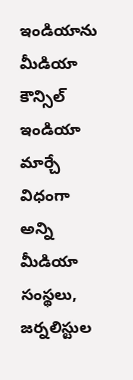ఇండియాను మీడియా కౌన్సిల్ ఇండియా మార్చే విధంగా అన్ని మీడియా సంస్థలు, జర్నలిస్టుల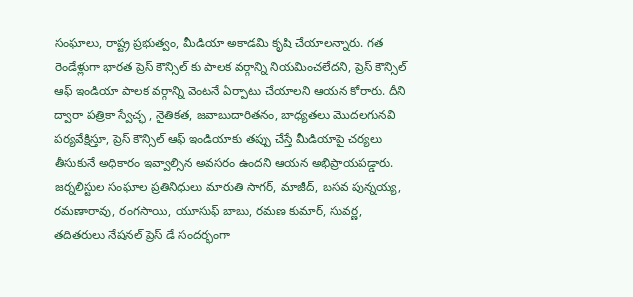సంఘాలు, రాష్ట్ర ప్రభుత్వం, మీడియా అకాడమి కృషి చేయాలన్నారు. గత రెండేళ్లుగా భారత ప్రెస్ కౌన్సిల్ కు పాలక వర్గాన్ని నియమించలేదని, ప్రెస్ కౌన్సిల్ ఆఫ్ ఇండియా పాలక వర్గాన్ని వెంటనే ఏర్పాటు చేయాలని ఆయన కోరారు. దీని ద్వారా పత్రికా స్వేచ్ఛ , నైతికత, జవాబుదారితనం, బాధ్యతలు మొదలగునవి పర్యవేక్షిస్తూ, ప్రెస్ కౌన్సిల్ ఆఫ్ ఇండియాకు తప్పు చేస్తే మీడియాపై చర్యలు తీసుకునే అధికారం ఇవ్వాల్సిన అవసరం ఉందని ఆయన అభిప్రాయపడ్డారు. జర్నలిస్టుల సంఘాల ప్రతినిధులు మారుతి సాగర్, మాజీద్, బసవ పున్నయ్య, రమణారావు, రంగసాయి, యూసుఫ్ బాబు, రమణ కుమార్, సువర్ణ, తదితరులు నేషనల్ ప్రెస్ డే సందర్భంగా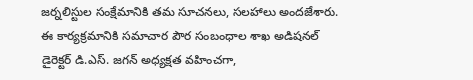జర్నలిస్టుల సంక్షేమానికి తమ సూచనలు, సలహాలు అందజేశారు. ఈ కార్యక్రమానికి సమాచార పౌర సంబంధాల శాఖ అడిషనల్ డైరెక్టర్ డి.ఎస్. జగన్ అధ్యక్షత వహించగా,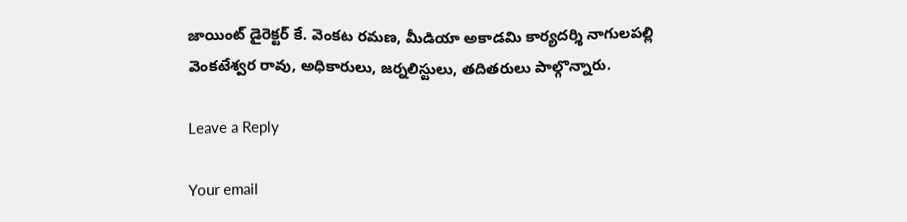జాయింట్ డైరెక్టర్ కే. వెంకట రమణ, మీడియా అకాడమి కార్యదర్శి నాగులపల్లి వెంకటేశ్వర రావు, అధికారులు, జర్నలిస్టులు, తదితరులు పాల్గొన్నారు.

Leave a Reply

Your email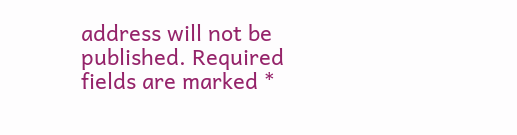address will not be published. Required fields are marked *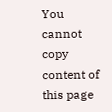You cannot copy content of this page